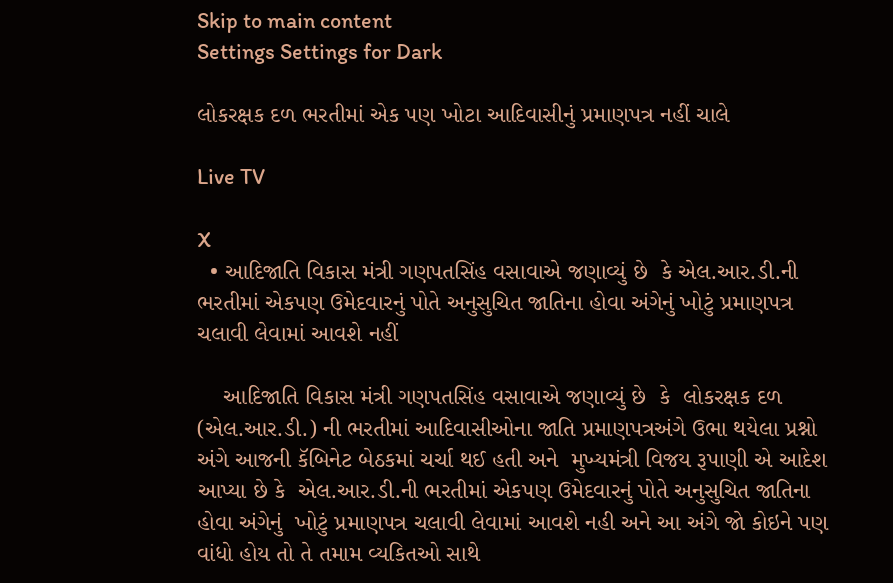Skip to main content
Settings Settings for Dark

લોકરક્ષક દળ ભરતીમાં એક પણ ખોટા આદિવાસીનું પ્રમાણપત્ર નહીં ચાલે

Live TV

X
  • આદિજાતિ વિકાસ મંત્રી ગણપતસિંહ વસાવાએ જણાવ્યું છે  કે એલ.આર.ડી.ની ભરતીમાં એકપણ ઉમેદવારનું પોતે અનુસુચિત જાતિના હોવા અંગેનું ખોટું પ્રમાણપત્ર ચલાવી લેવામાં આવશે નહીં

    આદિજાતિ વિકાસ મંત્રી ગણપતસિંહ વસાવાએ જણાવ્યું છે  કે  લોકરક્ષક દળ (એલ.આર.ડી.) ની ભરતીમાં આદિવાસીઓના જાતિ પ્રમાણપત્રઅંગે ઉભા થયેલા પ્રશ્નો અંગે આજની કૅબિનેટ બેઠકમાં ચર્ચા થઈ હતી અને  મુખ્યમંત્રી વિજય રૂપાણી એ આદેશ આપ્યા છે કે  એલ.આર.ડી.ની ભરતીમાં એકપણ ઉમેદવારનું પોતે અનુસુચિત જાતિના હોવા અંગેનું  ખોટું પ્રમાણપત્ર ચલાવી લેવામાં આવશે નહી અને આ અંગે જો કોઇને પણ વાંધો હોય તો તે તમામ વ્યકિતઓ સાથે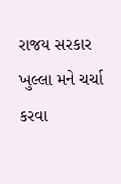રાજય સરકાર ખુલ્લા મને ચર્ચા કરવા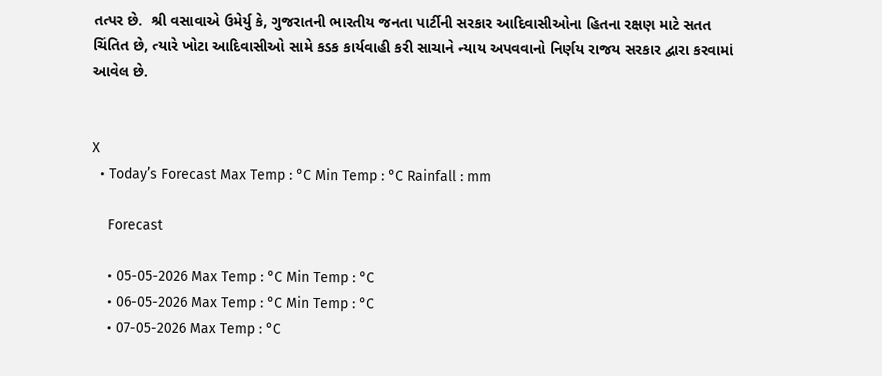તત્પર છે.  શ્રી વસાવાએ ઉમેર્યુ કે, ગુજરાતની ભારતીય જનતા પાર્ટીની સરકાર આદિવાસીઓના હિતના રક્ષણ માટે સતત ચિંતિત છે, ત્યારે ખોટા આદિવાસીઓ સામે કડક કાર્યવાહી કરી સાચાને ન્યાય અપવવાનો નિર્ણય રાજય સરકાર દ્વારા કરવામાં આવેલ છે.


X
  • Today’s Forecast Max Temp : °C Min Temp : °C Rainfall : mm

    Forecast

    • 05-05-2026 Max Temp : °C Min Temp : °C
    • 06-05-2026 Max Temp : °C Min Temp : °C
    • 07-05-2026 Max Temp : °C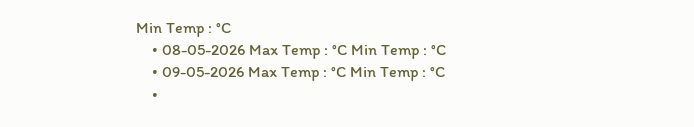Min Temp : °C
    • 08-05-2026 Max Temp : °C Min Temp : °C
    • 09-05-2026 Max Temp : °C Min Temp : °C
    •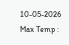10-05-2026 Max Temp :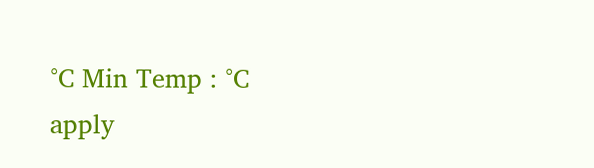°C Min Temp : °C
apply